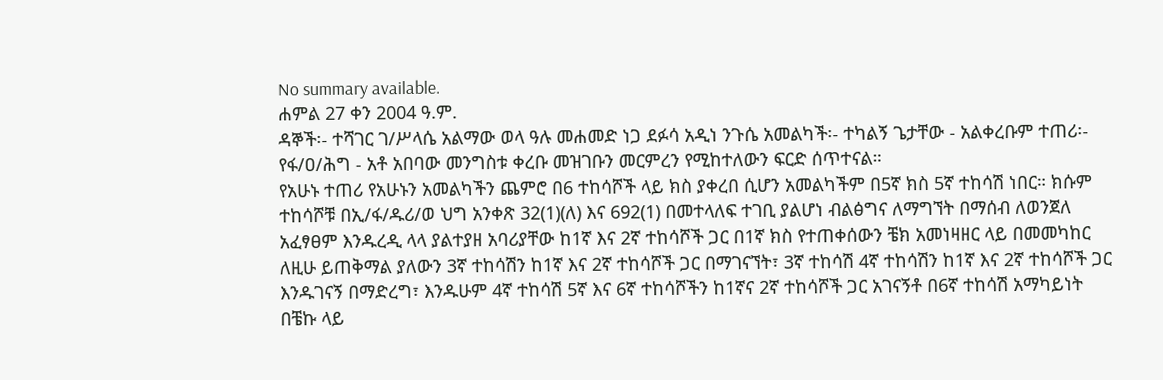No summary available.
ሐምል 27 ቀን 2004 ዓ.ም.
ዳኞች፡- ተሻገር ገ/ሥላሴ አልማው ወላ ዓሉ መሐመድ ነጋ ደፉሳ አዲነ ንጉሴ አመልካች፡- ተካልኝ ጌታቸው - አልቀረቡም ተጠሪ፡- የፋ/ዐ/ሕግ - አቶ አበባው መንግስቱ ቀረቡ መዝገቡን መርምረን የሚከተለውን ፍርድ ሰጥተናል።
የአሁኑ ተጠሪ የአሁኑን አመልካችን ጨምሮ በ6 ተከሳሾች ላይ ክስ ያቀረበ ሲሆን አመልካችም በ5ኛ ክስ 5ኛ ተከሳሽ ነበር። ክሱም ተከሳሾቹ በኢ/ፋ/ዱሪ/ወ ህግ አንቀጽ 32(1)(ለ) እና 692(1) በመተላለፍ ተገቢ ያልሆነ ብልፅግና ለማግኘት በማሰብ ለወንጀለ አፈፃፀም እንዱረዲ ላላ ያልተያዘ አባሪያቸው ከ1ኛ እና 2ኛ ተከሳሾች ጋር በ1ኛ ክስ የተጠቀሰውን ቼክ አመነዛዘር ላይ በመመካከር ለዚሁ ይጠቅማል ያለውን 3ኛ ተከሳሽን ከ1ኛ እና 2ኛ ተከሳሾች ጋር በማገናኘት፣ 3ኛ ተከሳሽ 4ኛ ተከሳሽን ከ1ኛ እና 2ኛ ተከሳሾች ጋር እንዱገናኝ በማድረግ፣ እንዱሁም 4ኛ ተከሳሽ 5ኛ እና 6ኛ ተከሳሾችን ከ1ኛና 2ኛ ተከሳሾች ጋር አገናኝቶ በ6ኛ ተከሳሽ አማካይነት በቼኩ ላይ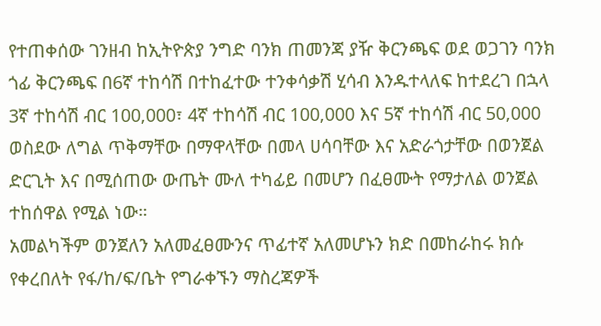የተጠቀሰው ገንዘብ ከኢትዮጵያ ንግድ ባንክ ጠመንጃ ያዥ ቅርንጫፍ ወደ ወጋገን ባንክ ጎፊ ቅርንጫፍ በ6ኛ ተከሳሽ በተከፈተው ተንቀሳቃሽ ሂሳብ እንዱተላለፍ ከተደረገ በኋላ 3ኛ ተከሳሽ ብር 100,000፣ 4ኛ ተከሳሽ ብር 100,000 እና 5ኛ ተከሳሽ ብር 50,000 ወስደው ለግል ጥቅማቸው በማዋላቸው በመላ ሀሳባቸው እና አድራጎታቸው በወንጀል ድርጊት እና በሚሰጠው ውጤት ሙለ ተካፊይ በመሆን በፈፀሙት የማታለል ወንጀል ተከሰዋል የሚል ነው።
አመልካችም ወንጀለን አለመፈፀሙንና ጥፊተኛ አለመሆኑን ክድ በመከራከሩ ክሱ የቀረበለት የፋ/ከ/ፍ/ቤት የግራቀኙን ማስረጃዎች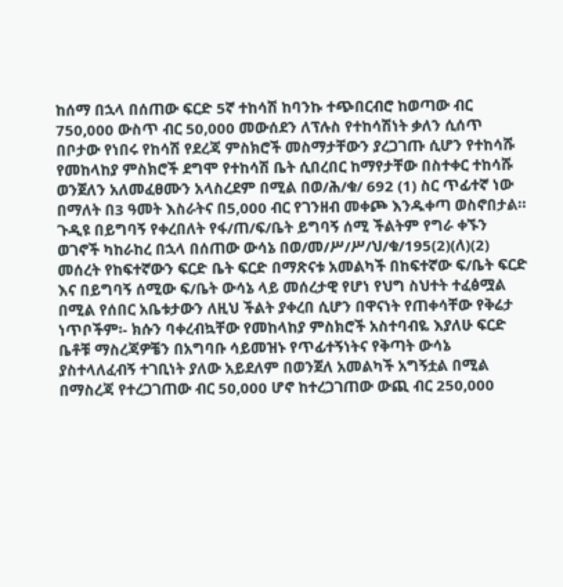ከሰማ በኋላ በሰጠው ፍርድ 5ኛ ተከሳሽ ከባንኩ ተጭበርብሮ ከወጣው ብር 750,000 ውስጥ ብር 50,000 መውሰደን ለፕሉስ የተከሳሽነት ቃለን ሲሰጥ በቦታው የነበሩ የከሳሽ የደረጃ ምስክሮች መስማታቸውን ያረጋገጡ ሲሆን የተከሳሹ የመከላከያ ምስክሮች ደግሞ የተከሳሽ ቤት ሲበረበር ከማየታቸው በስተቀር ተከሳሹ ወንጀለን አለመፈፀሙን አላስረደም በሚል በወ/ሕ/ቁ/ 692 (1) ስር ጥፊተኛ ነው በማለት በ3 ዓመት እስራትና በ5,000 ብር የገንዘብ መቀጮ እንዱቀጣ ወስኖበታል።
ጉዲዩ በይግባኝ የቀረበለት የፋ/ጠ/ፍ/ቤት ይግባኝ ሰሚ ችልትም የግራ ቀኙን ወገኖች ካከራከረ በኋላ በሰጠው ውሳኔ በወ/መ/ሥ/ሥ/ህ/ቁ/195(2)(ለ)(2) መሰረት የከፍተኛውን ፍርድ ቤት ፍርድ በማጽናቱ አመልካች በከፍተኛው ፍ/ቤት ፍርድ እና በይግባኝ ሰሚው ፍ/ቤት ውሳኔ ላይ መሰረታዊ የሆነ የህግ ስህተት ተፈፅሟል በሚል የሰበር አቤቱታውን ለዚህ ችልት ያቀረበ ሲሆን በዋናነት የጠቀሳቸው የቅሬታ ነጥቦችም፡- ክሱን ባቀረብኳቸው የመከላከያ ምስክሮች አስተባብዬ እያለሁ ፍርድ ቤቶቹ ማስረጃዎቼን በአግባቡ ሳይመዝኑ የጥፊተኝነትና የቅጣት ውሳኔ ያስተላለፈብኝ ተገቢነት ያለው አይደለም በወንጀለ አመልካች አግኝቷል በሚል በማስረጃ የተረጋገጠው ብር 50,000 ሆኖ ከተረጋገጠው ውጪ ብር 250,000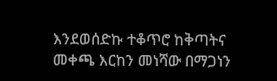እንደወሰድኩ ተቆጥሮ ከቅጣትና መቀጫ እርከን መነሻው በማጋነን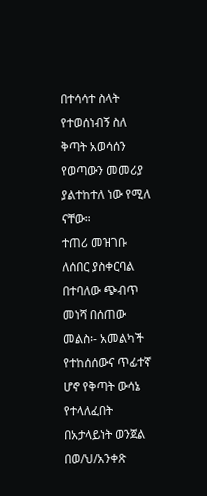በተሳሳተ ስላት የተወሰነብኝ ስለ ቅጣት አወሳሰን የወጣውን መመሪያ ያልተከተለ ነው የሚለ ናቸው።
ተጠሪ መዝገቡ ለሰበር ያስቀርባል በተባለው ጭብጥ መነሻ በሰጠው መልስ፡- አመልካች የተከሰሰውና ጥፊተኛ ሆኖ የቅጣት ውሳኔ የተላለፈበት በአታላይነት ወንጀል በወ/ህ/አንቀጽ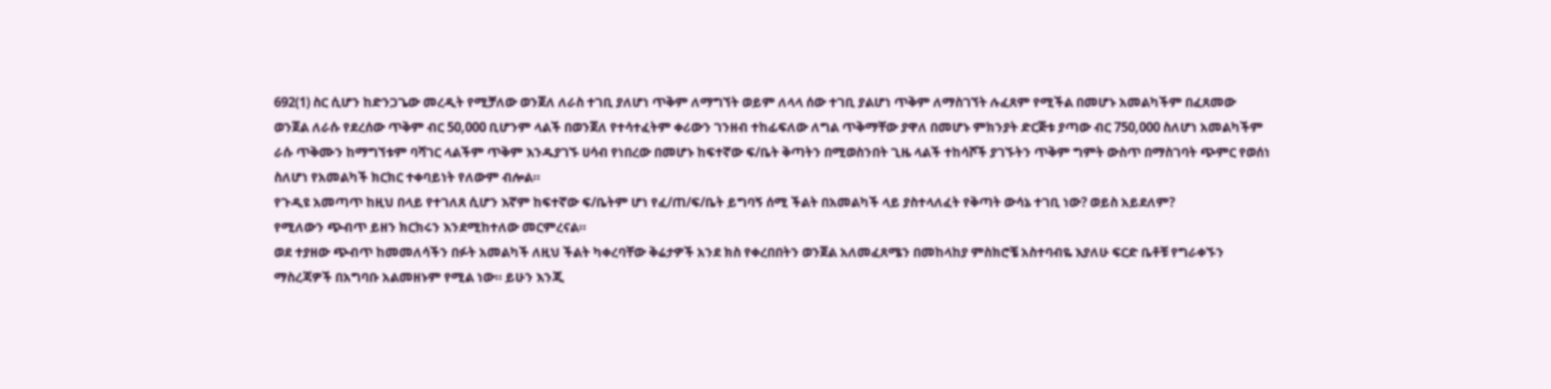692(1) ስር ሲሆን ከድንጋጌው መረዲት የሚቻለው ወንጀለ ለራስ ተገቢ ያለሆነ ጥቅም ለማግኘት ወይም ለላላ ሰው ተገቢ ያልሆነ ጥቅም ለማስገኘት ሉፈጸም የሚችል በመሆኑ አመልካችም በፈጸመው ወንጀል ለራሱ የደረሰው ጥቅም ብር 50,000 ቢሆንም ላልች በወንጀለ የተሳተፈትም ቀሪውን ገንዘብ ተከፊፍለው ለግል ጥቅማቸው ያዋለ በመሆኑ ምክንያት ድርጅቱ ያጣው ብር 750,000 ስለሆነ አመልካችም ራሱ ጥቅሙን ከማግኘቱም ባሻገር ላልችም ጥቅም እንዱያገኙ ሀሳብ የነበረው በመሆኑ ከፍተኛው ፍ/ቤት ቅጣትን በሚወስንበት ጊዜ ላልች ተከሳሾች ያገኙትን ጥቅም ግምት ውስጥ በማስገባት ጭምር የወሰነ ስለሆነ የአመልካች ክርክር ተቀባይነት የለውም ብሎል።
የጉዲዩ አመጣጥ ከዚህ በላይ የተገለጸ ሲሆን እኛም ከፍተኛው ፍ/ቤትም ሆነ የፈ/ጠ/ፍ/ቤት ይግባኝ ሰሚ ችልት በአመልካች ላይ ያስተላለፈት የቅጣት ውሳኔ ተገቢ ነው? ወይስ አይደለም?
የሚለውን ጭብጥ ይዘን ክርክሩን እንደሚከተለው መርምረናል።
ወደ ተያዘው ጭብጥ ከመመለሳችን በፉት አመልካች ለዚህ ችልት ካቀረባቸው ቅሬታዎች አንደ ክስ የቀረበበትን ወንጀል አለመፈጸሜን በመከላከያ ምስክሮቼ አስተባብዬ እያለሁ ፍርድ ቤቶቹ የግራቀኙን ማስረጃዎች በአግባቡ አልመዘኑም የሚል ነው። ይሁን እንጂ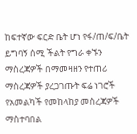ከፍተኛው ፍርድ ቤት ሆነ የፋ/ጠ/ፍ/ቤት ይግባኝ ሰሚ ችልት የግራ ቀኙን ማስረጃዎች በማመዛዘን የተጠሪ ማስረጃዎች ያረጋገጡት ፍሬ ነገሮች የአመልካች የመከላከያ መስረጃዎች ማስተባበል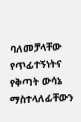ባለመቻላቸው የጥፊተኝነትና የቅጣት ውሳኔ ማስተላለፊቸውን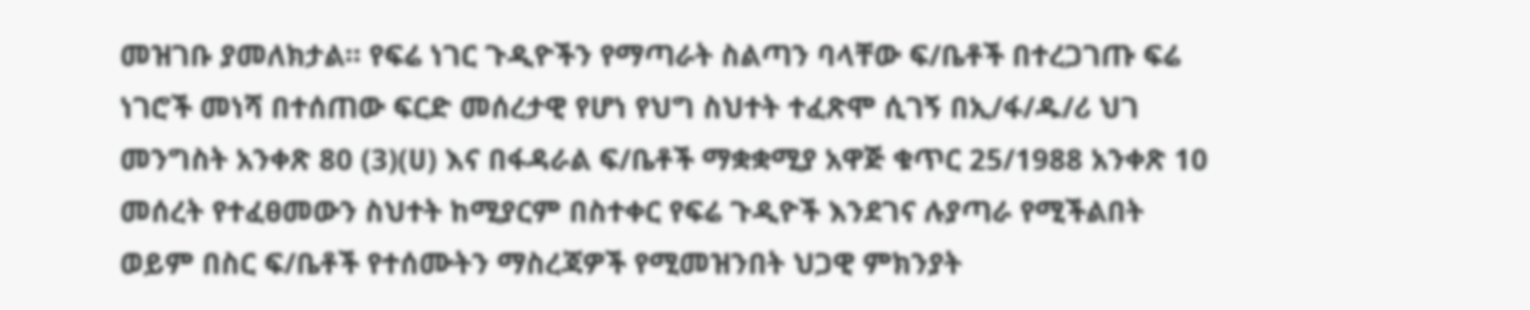መዝገቡ ያመለክታል። የፍሬ ነገር ጉዲዮችን የማጣራት ስልጣን ባላቸው ፍ/ቤቶች በተረጋገጡ ፍሬ ነገሮች መነሻ በተሰጠው ፍርድ መሰረታዊ የሆነ የህግ ስህተት ተፈጽሞ ሲገኝ በኢ/ፋ/ዱ/ሪ ህገ መንግስት አንቀጽ 80 (3)(ሀ) እና በፋዳራል ፍ/ቤቶች ማቋቋሚያ አዋጅ ቁጥር 25/1988 አንቀጽ 10 መሰረት የተፈፀመውን ስህተት ከሚያርም በስተቀር የፍሬ ጉዲዮች እንደገና ሉያጣራ የሚችልበት ወይም በስር ፍ/ቤቶች የተሰሙትን ማስረጃዎች የሚመዝንበት ህጋዊ ምክንያት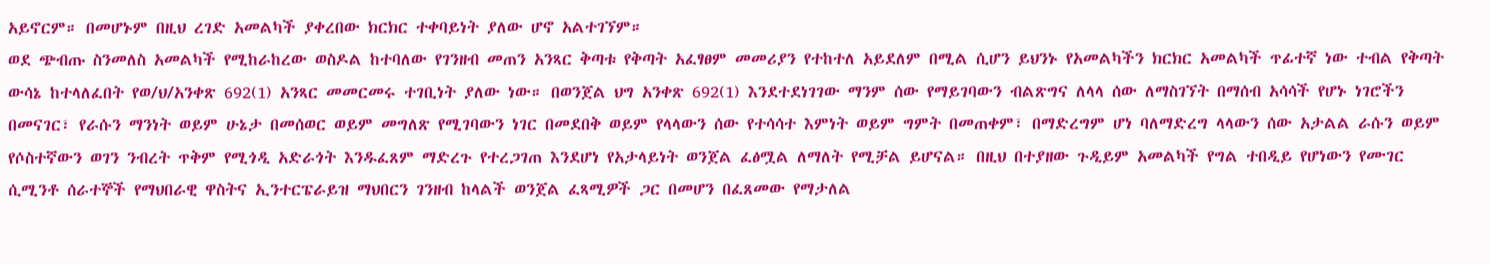አይኖርም። በመሆኑም በዚህ ረገድ አመልካች ያቀረበው ክርክር ተቀባይነት ያለው ሆኖ አልተገኘም።
ወደ ጭብጡ ስንመለስ አመልካች የሚከራከረው ወስዶል ከተባለው የገንዘብ መጠን አንጻር ቅጣቱ የቅጣት አፈፃፀም መመሪያን የተከተለ አይደለም በሚል ሲሆን ይህንኑ የአመልካችን ክርክር አመልካች ጥፊተኛ ነው ተብል የቅጣት ውሳኔ ከተላለፈበት የወ/ህ/አንቀጽ 692(1) አንጻር መመርመሩ ተገቢነት ያለው ነው። በወንጀል ህግ አንቀጽ 692(1) እንደተደነገገው ማንም ሰው የማይገባውን ብልጽግና ለላላ ሰው ለማስገኘት በማሰብ አሳሳች የሆኑ ነገሮችን በመናገር፣ የራሱን ማንነት ወይም ሁኔታ በመሰወር ወይም መግለጽ የሚገባውን ነገር በመደበቅ ወይም የላላውን ሰው የተሳሳተ እምነት ወይም ግምት በመጠቀም፣ በማድረግም ሆነ ባለማድረግ ላላውን ሰው አታልል ራሱን ወይም የሶስተኛውን ወገን ንብረት ጥቅም የሚጎዲ አድራጎት እንዱፈጸም ማድረጉ የተረጋገጠ እንደሆነ የአታላይነት ወንጀል ፈፅሟል ለማለት የሚቻል ይሆናል። በዚህ በተያዘው ጉዲይም አመልካች የግል ተበዲይ የሆነውን የሙገር ሲሚንቶ ሰራተኞች የማህበራዊ ዋስትና ኢንተርፔራይዝ ማህበርን ገንዘብ ከላልች ወንጀል ፈጻሚዎች ጋር በመሆን በፈጸመው የማታለል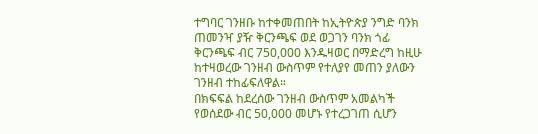ተግባር ገንዘቡ ከተቀመጠበት ከኢትዮጵያ ንግድ ባንክ ጠመንዣ ያዥ ቅርንጫፍ ወደ ወጋገን ባንክ ጎፊ ቅርንጫፍ ብር 750,000 እንዱዛወር በማድረግ ከዚሁ ከተዛወረው ገንዘብ ውስጥም የተለያየ መጠን ያለውን ገንዘብ ተከፊፍለዋል።
በክፍፍል ከደረሰው ገንዘብ ውስጥም አመልካች የወሰደው ብር 50,000 መሆኑ የተረጋገጠ ሲሆን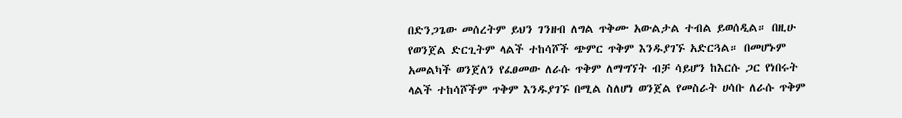በድንጋጌው መሰረትም ይህን ገንዘብ ለግል ጥቅሙ አውልታል ተብል ይወሰዲል። በዚሁ የወንጀል ድርጊትም ላልች ተከሳሾች ጭምር ጥቅም እንዱያገኙ አድርጓል። በመሆኑም አመልካች ወንጀለን የፈፀመው ለራሱ ጥቅም ለማግኘት ብቻ ሳይሆን ከእርሱ ጋር የነበሩት ላልች ተከሳሾችም ጥቅም እንዱያገኙ በሚል ስለሆነ ወንጀል የመስራት ሀሳቡ ለራሱ ጥቅም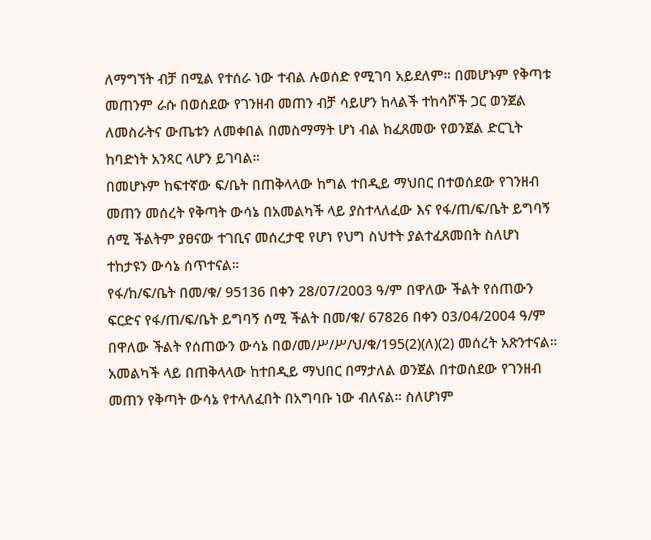ለማግኘት ብቻ በሚል የተሰራ ነው ተብል ሉወሰድ የሚገባ አይደለም። በመሆኑም የቅጣቱ መጠንም ራሱ በወሰደው የገንዘብ መጠን ብቻ ሳይሆን ከላልች ተከሳሾች ጋር ወንጀል ለመስራትና ውጤቱን ለመቀበል በመስማማት ሆነ ብል ከፈጸመው የወንጀል ድርጊት ከባድነት አንጻር ላሆን ይገባል።
በመሆኑም ከፍተኛው ፍ/ቤት በጠቅላላው ከግል ተበዲይ ማህበር በተወሰደው የገንዘብ መጠን መሰረት የቅጣት ውሳኔ በአመልካች ላይ ያስተላለፈው እና የፋ/ጠ/ፍ/ቤት ይግባኝ ሰሚ ችልትም ያፀናው ተገቢና መሰረታዊ የሆነ የህግ ስህተት ያልተፈጸመበት ስለሆነ ተከታዩን ውሳኔ ሰጥተናል።
የፋ/ከ/ፍ/ቤት በመ/ቁ/ 95136 በቀን 28/07/2003 ዓ/ም በዋለው ችልት የሰጠውን ፍርድና የፋ/ጠ/ፍ/ቤት ይግባኝ ሰሚ ችልት በመ/ቁ/ 67826 በቀን 03/04/2004 ዓ/ም በዋለው ችልት የሰጠውን ውሳኔ በወ/መ/ሥ/ሥ/ህ/ቁ/195(2)(ለ)(2) መሰረት አጽንተናል።
አመልካች ላይ በጠቅላላው ከተበዲይ ማህበር በማታለል ወንጀል በተወሰደው የገንዘብ መጠን የቅጣት ውሳኔ የተላለፈበት በአግባቡ ነው ብለናል። ስለሆነም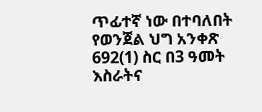ጥፊተኛ ነው በተባለበት የወንጀል ህግ አንቀጽ 692(1) ስር በ3 ዓመት እስራትና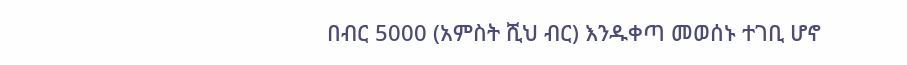በብር 5000 (አምስት ሺህ ብር) እንዱቀጣ መወሰኑ ተገቢ ሆኖ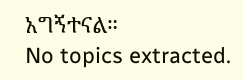አግኝተናል።
No topics extracted.